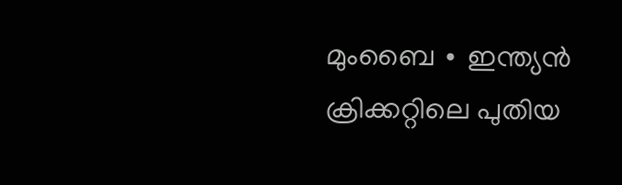മുംബൈ ∙ ഇന്ത്യൻ ക്രിക്കറ്റിലെ പുതിയ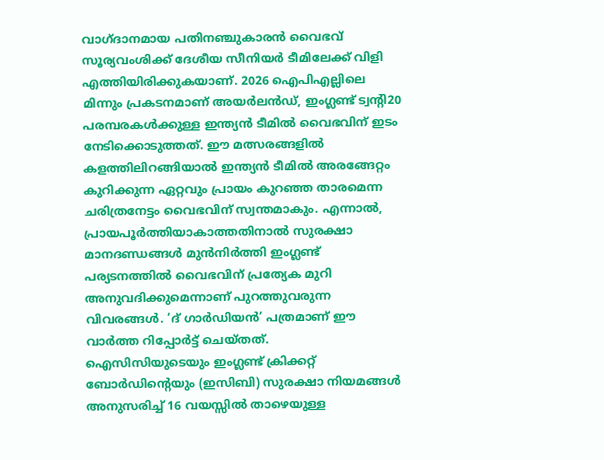വാഗ്ദാനമായ പതിനഞ്ചുകാരൻ വൈഭവ് സൂര്യവംശിക്ക് ദേശീയ സീനിയർ ടീമിലേക്ക് വിളി എത്തിയിരിക്കുകയാണ്. 2026 ഐപിഎല്ലിലെ മിന്നും പ്രകടനമാണ് അയർലൻഡ്, ഇംഗ്ലണ്ട് ട്വന്റി20 പരമ്പരകൾക്കുള്ള ഇന്ത്യൻ ടീമിൽ വൈഭവിന് ഇടം നേടിക്കൊടുത്തത്. ഈ മത്സരങ്ങളിൽ കളത്തിലിറങ്ങിയാൽ ഇന്ത്യൻ ടീമിൽ അരങ്ങേറ്റം കുറിക്കുന്ന ഏറ്റവും പ്രായം കുറഞ്ഞ താരമെന്ന ചരിത്രനേട്ടം വൈഭവിന് സ്വന്തമാകും. എന്നാൽ, പ്രായപൂർത്തിയാകാത്തതിനാൽ സുരക്ഷാ മാനദണ്ഡങ്ങൾ മുൻനിർത്തി ഇംഗ്ലണ്ട് പര്യടനത്തിൽ വൈഭവിന് പ്രത്യേക മുറി അനുവദിക്കുമെന്നാണ് പുറത്തുവരുന്ന വിവരങ്ങൾ. ‘ദ് ഗാർഡിയൻ’ പത്രമാണ് ഈ വാർത്ത റിപ്പോർട്ട് ചെയ്തത്.
ഐസിസിയുടെയും ഇംഗ്ലണ്ട് ക്രിക്കറ്റ് ബോർഡിന്റെയും (ഇസിബി) സുരക്ഷാ നിയമങ്ങൾ അനുസരിച്ച് 16 വയസ്സിൽ താഴെയുള്ള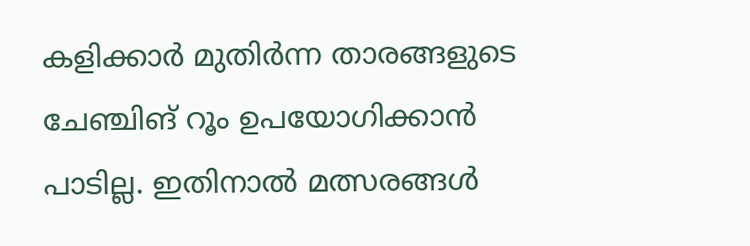കളിക്കാർ മുതിർന്ന താരങ്ങളുടെ ചേഞ്ചിങ് റൂം ഉപയോഗിക്കാൻ പാടില്ല. ഇതിനാൽ മത്സരങ്ങൾ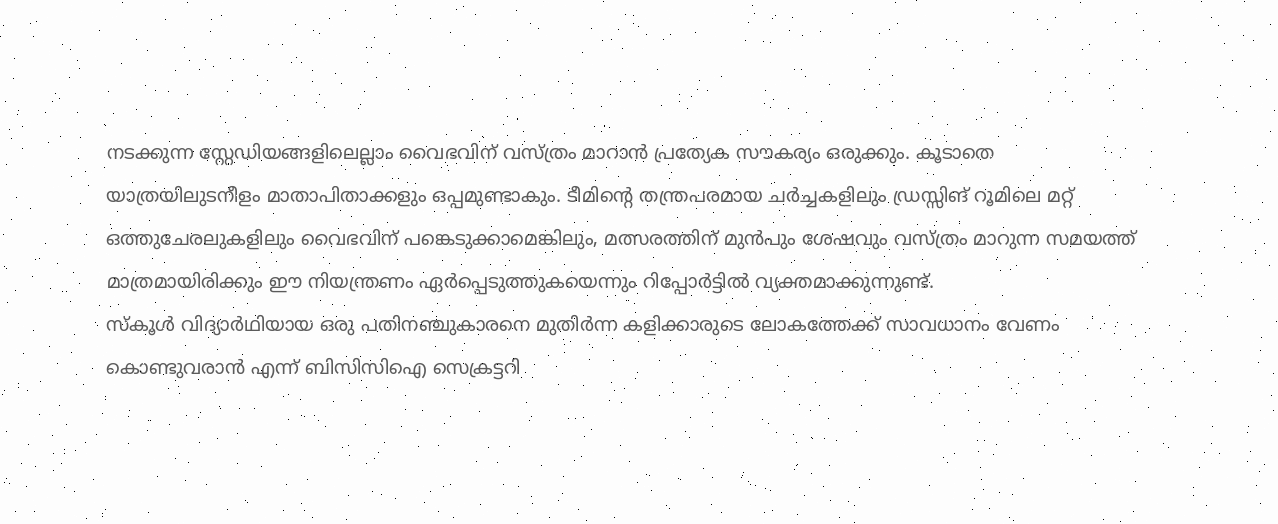നടക്കുന്ന സ്റ്റേഡിയങ്ങളിലെല്ലാം വൈഭവിന് വസ്ത്രം മാറാൻ പ്രത്യേക സൗകര്യം ഒരുക്കും. കൂടാതെ യാത്രയിലുടനീളം മാതാപിതാക്കളും ഒപ്പമുണ്ടാകും. ടീമിന്റെ തന്ത്രപരമായ ചർച്ചകളിലും ഡ്രസ്സിങ് റൂമിലെ മറ്റ് ഒത്തുചേരലുകളിലും വൈഭവിന് പങ്കെടുക്കാമെങ്കിലും, മത്സരത്തിന് മുൻപും ശേഷവും വസ്ത്രം മാറുന്ന സമയത്ത് മാത്രമായിരിക്കും ഈ നിയന്ത്രണം ഏർപ്പെടുത്തുകയെന്നും റിപ്പോർട്ടിൽ വ്യക്തമാക്കുന്നുണ്ട്.
സ്കൂൾ വിദ്യാർഥിയായ ഒരു പതിനഞ്ചുകാരനെ മുതിർന്ന കളിക്കാരുടെ ലോകത്തേക്ക് സാവധാനം വേണം കൊണ്ടുവരാൻ എന്ന് ബിസിസിഐ സെക്രട്ടറി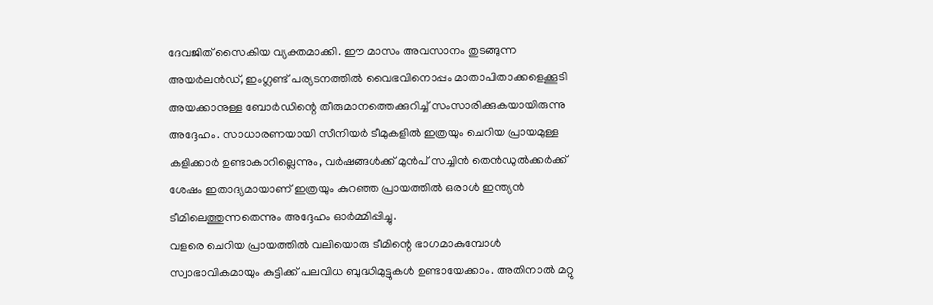ദേവജിത് സൈകിയ വ്യക്തമാക്കി. ഈ മാസം അവസാനം തുടങ്ങുന്ന അയർലൻഡ്, ഇംഗ്ലണ്ട് പര്യടനത്തിൽ വൈഭവിനൊപ്പം മാതാപിതാക്കളെക്കൂടി അയക്കാനുള്ള ബോർഡിന്റെ തീരുമാനത്തെക്കുറിച്ച് സംസാരിക്കുകയായിരുന്നു അദ്ദേഹം. സാധാരണയായി സീനിയർ ടീമുകളിൽ ഇത്രയും ചെറിയ പ്രായമുള്ള കളിക്കാർ ഉണ്ടാകാറില്ലെന്നും, വർഷങ്ങൾക്ക് മുൻപ് സച്ചിൻ തെൻഡുൽക്കർക്ക് ശേഷം ഇതാദ്യമായാണ് ഇത്രയും കുറഞ്ഞ പ്രായത്തിൽ ഒരാൾ ഇന്ത്യൻ ടീമിലെത്തുന്നതെന്നും അദ്ദേഹം ഓർമ്മിപ്പിച്ചു.
വളരെ ചെറിയ പ്രായത്തിൽ വലിയൊരു ടീമിന്റെ ഭാഗമാകുമ്പോൾ സ്വാഭാവികമായും കുട്ടിക്ക് പലവിധ ബുദ്ധിമുട്ടുകൾ ഉണ്ടായേക്കാം. അതിനാൽ മറ്റു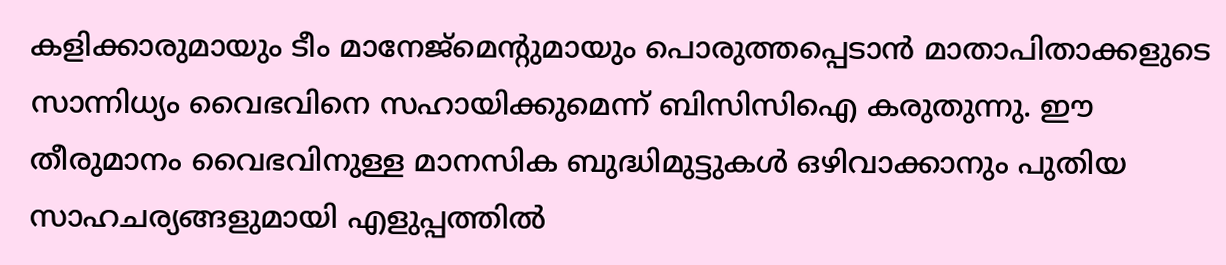കളിക്കാരുമായും ടീം മാനേജ്മെന്റുമായും പൊരുത്തപ്പെടാൻ മാതാപിതാക്കളുടെ സാന്നിധ്യം വൈഭവിനെ സഹായിക്കുമെന്ന് ബിസിസിഐ കരുതുന്നു. ഈ തീരുമാനം വൈഭവിനുള്ള മാനസിക ബുദ്ധിമുട്ടുകൾ ഒഴിവാക്കാനും പുതിയ സാഹചര്യങ്ങളുമായി എളുപ്പത്തിൽ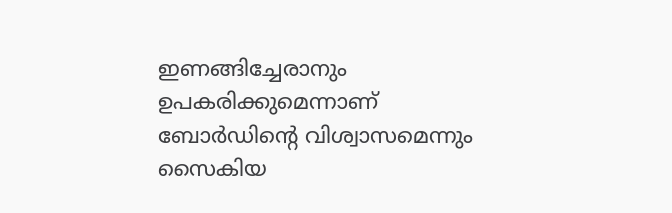ഇണങ്ങിച്ചേരാനും ഉപകരിക്കുമെന്നാണ് ബോർഡിന്റെ വിശ്വാസമെന്നും സൈകിയ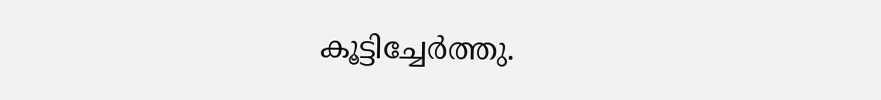കൂട്ടിച്ചേർത്തു.